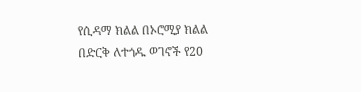የሲዳማ ክልል በኦሮሚያ ክልል በድርቅ ለተጎዱ ወገኖች የ20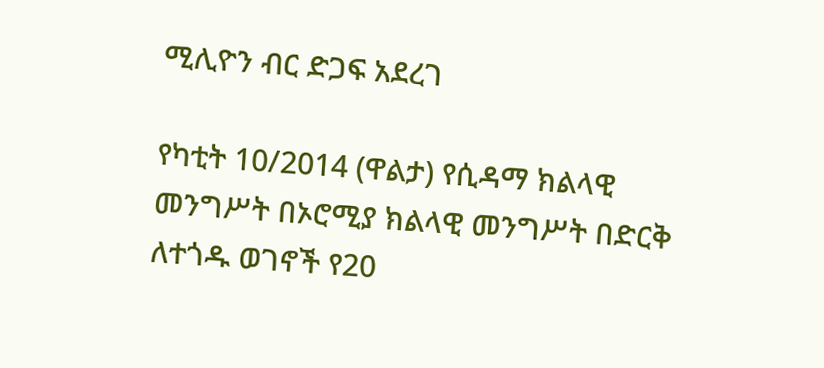ሚሊዮን ብር ድጋፍ አደረገ

የካቲት 10/2014 (ዋልታ) የሲዳማ ክልላዊ መንግሥት በኦሮሚያ ክልላዊ መንግሥት በድርቅ ለተጎዱ ወገኖች የ20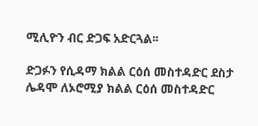ሚሊዮን ብር ድጋፍ አድርጓል፡፡

ድጋፉን የሲዳማ ክልል ርዕሰ መስተዳድር ደስታ ሌዳሞ ለኦሮሚያ ክልል ርዕሰ መስተዳድር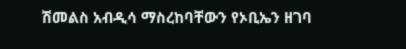ሽመልስ አብዲሳ ማስረከባቸውን የኦቢኤን ዘገባ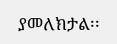ያመለክታል፡፡